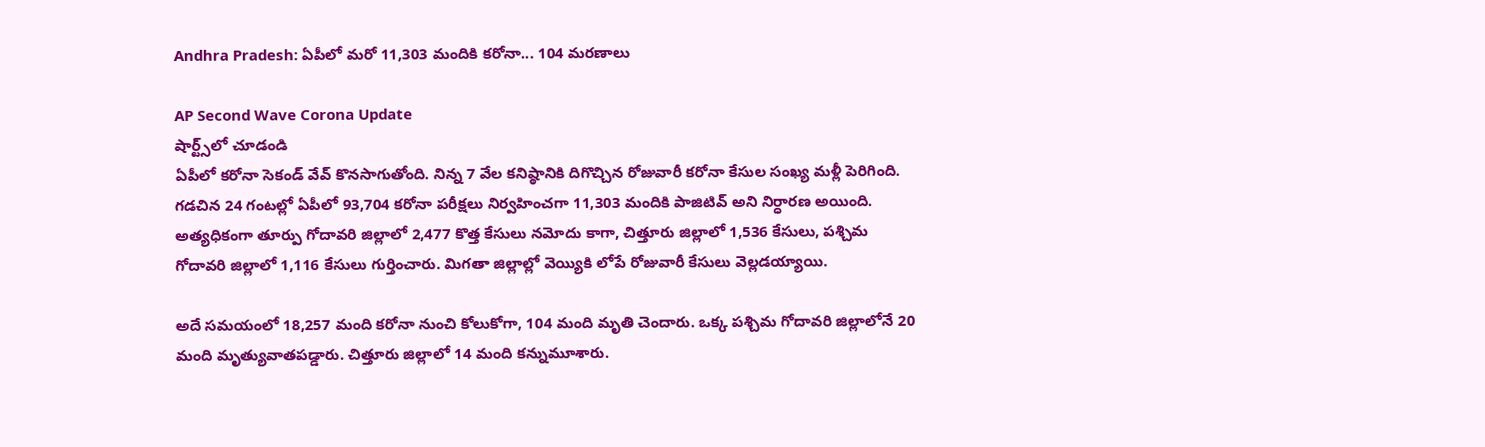Andhra Pradesh: ఏపీలో మరో 11,303 మందికి కరోనా... 104 మరణాలు

AP Second Wave Corona Update
షార్ట్స్‌లో చూడండి
ఏపీలో కరోనా సెకండ్ వేవ్ కొనసాగుతోంది. నిన్న 7 వేల కనిష్ఠానికి దిగొచ్చిన రోజువారీ కరోనా కేసుల సంఖ్య మళ్లీ పెరిగింది. గడచిన 24 గంటల్లో ఏపీలో 93,704 కరోనా పరీక్షలు నిర్వహించగా 11,303 మందికి పాజిటివ్ అని నిర్ధారణ అయింది. అత్యధికంగా తూర్పు గోదావరి జిల్లాలో 2,477 కొత్త కేసులు నమోదు కాగా, చిత్తూరు జిల్లాలో 1,536 కేసులు, పశ్చిమ గోదావరి జిల్లాలో 1,116 కేసులు గుర్తించారు. మిగతా జిల్లాల్లో వెయ్యికి లోపే రోజువారీ కేసులు వెల్లడయ్యాయి.

అదే సమయంలో 18,257 మంది కరోనా నుంచి కోలుకోగా, 104 మంది మృతి చెందారు. ఒక్క పశ్చిమ గోదావరి జిల్లాలోనే 20 మంది మృత్యువాతపడ్డారు. చిత్తూరు జిల్లాలో 14 మంది కన్నుమూశారు.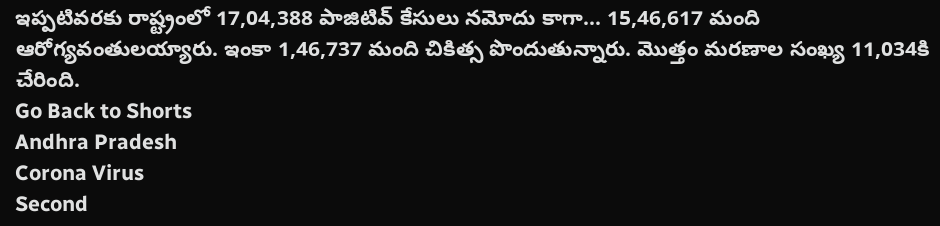ఇప్పటివరకు రాష్ట్రంలో 17,04,388 పాజిటివ్ కేసులు నమోదు కాగా... 15,46,617 మంది ఆరోగ్యవంతులయ్యారు. ఇంకా 1,46,737 మంది చికిత్స పొందుతున్నారు. మొత్తం మరణాల సంఖ్య 11,034కి చేరింది.
Go Back to Shorts
Andhra Pradesh
Corona Virus
Second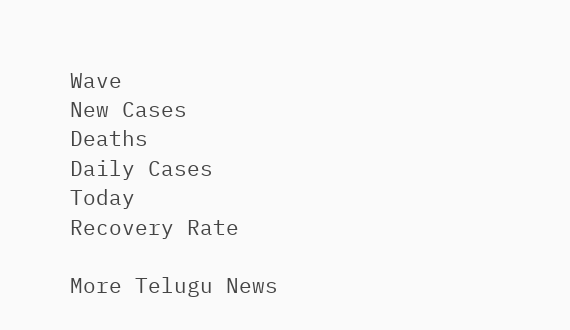Wave
New Cases
Deaths
Daily Cases
Today
Recovery Rate

More Telugu News